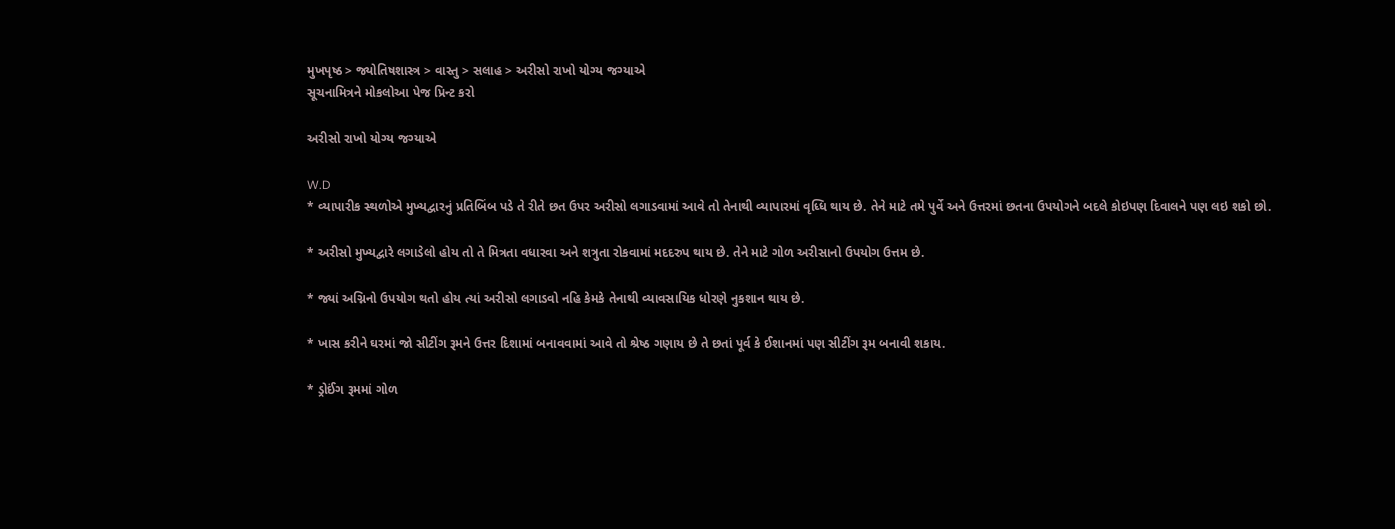મુખપૃષ્ઠ > જ્યોતિષશાસ્ત્ર > વાસ્તુ > સલાહ > અરીસો રાખો યોગ્ય જગ્યાએ
સૂચનામિત્રને મોકલોઆ પેજ પ્રિન્ટ કરો

અરીસો રાખો યોગ્ય જગ્યાએ

W.D
* વ્યાપારીક સ્થળોએ મુખ્યદ્વારનું પ્રતિબિંબ પડે તે રીતે છત ઉપર અરીસો લગાડવામાં આવે તો તેનાથી વ્યાપારમાં વૃધ્ધિ થાય છે. તેને માટે તમે પુર્વે અને ઉત્તરમાં છતના ઉપયોગને બદલે કોઇપણ દિવાલને પણ લઇ શકો છો.

* અરીસો મુખ્યદ્વારે લગાડેલો હોય તો તે મિત્રતા વધારવા અને શત્રુતા રોકવામાં મદદરુપ થાય છે. તેને માટે ગોળ અરીસાનો ઉપયોગ ઉત્તમ છે.

* જ્યાં અગ્નિનો ઉપયોગ થતો હોય ત્યાં અરીસો લગાડવો નહિ કેમકે તેનાથી વ્યાવસાયિક ધોરણે નુકશાન થાય છે.

* ખાસ કરીને ઘરમાં જો સીટીંગ રૂમને ઉત્તર દિશામાં બનાવવામાં આવે તો શ્રેષ્‍ઠ ગણાય છે તે છતાં પૂર્વ કે ઈશાનમાં પણ સીટીંગ રૂમ બનાવી શકાય.

* ડ્રોઈંગ રૂમમાં ગોળ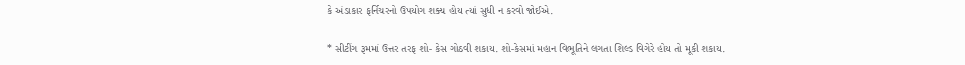કે અંડાકાર ફર્નિચરનો ઉપયોગ શક્ય હોય ત્‍યાં સુધી ન કરવો જોઈએ.

* સીટીંગ રૂમમાં ઉત્તર તરફ શો- કેસ ગોઠવી શકાય. શો-કેસમાં મહાન વિભૂતિને લગતા શિલ્‍ડ વિગેરે હોય તો મૂકી શકાય.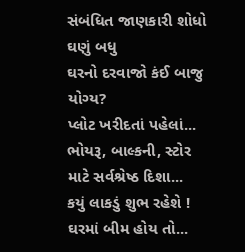સંબંધિત જાણકારી શોધો
ઘણું બધુ
ઘરનો દરવાજો કંઈ બાજુ યોગ્ય?
પ્લોટ ખરીદતાં પહેલાં...
ભોયરૂ, બાલ્કની, સ્ટોર માટે સર્વશ્રેષ્ઠ દિશા...
કયું લાકડું શુભ રહેશે !
ઘરમાં બીમ હોય તો...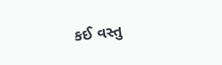કઈ વસ્તુ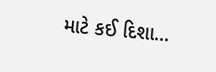માટે કઈ દિશા...